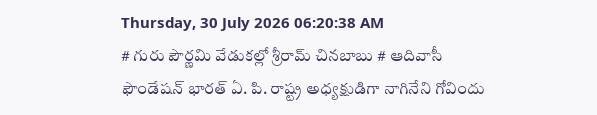Thursday, 30 July 2026 06:20:38 AM
# గురు పౌర్ణమి వేడుకల్లో శ్రీరామ్ చినబాబు # ఆదివాసీ ఫౌండేషన్ భారత్ ఏ. పి. రాష్ట్ర అధ్యక్షుడిగా నాగినేని గోవిందు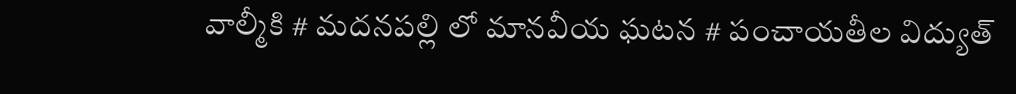వాల్మీకి # మదనపల్లి లో మానవీయ ఘటన # పంచాయతీల విద్యుత్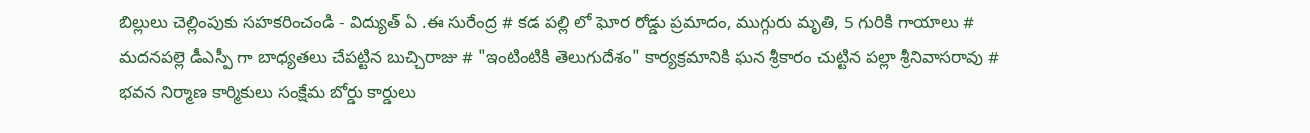బిల్లులు చెల్లింపుకు సహకరించండి - విద్యుత్ ఏ .ఈ సురేంద్ర # కడ పల్లి లో ఘోర రోడ్డు ప్రమాదం, ముగ్గురు మృతి, 5 గురికి గాయాలు # మదనపల్లె డీఎస్పీ గా బాధ్యతలు చేపట్టిన బుచ్చిరాజు # "ఇంటింటికి తెలుగుదేశం" కార్యక్రమానికి ఘన శ్రీకారం చుట్టిన పల్లా శ్రీనివాసరావు # భవన నిర్మాణ కార్మికులు సంక్షేమ బోర్డు కార్డులు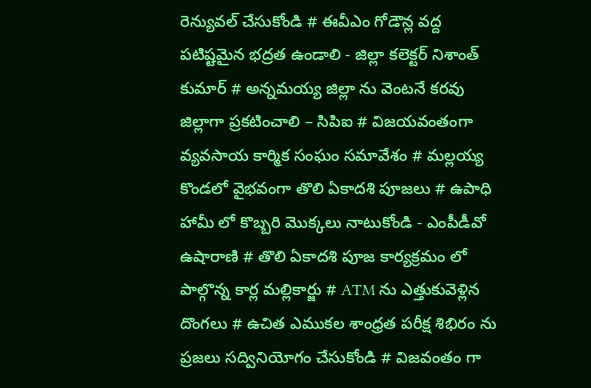రెన్యువల్ చేసుకోండి # ఈవీఎం గోడౌన్ల వద్ద పటిష్టమైన భద్రత ఉండాలి - జిల్లా కలెక్టర్ నిశాంత్ కుమార్ # అన్నమయ్య జిల్లా ను వెంటనే కరవు జిల్లాగా ప్రకటించాలి – సిపిఐ # విజయవంతంగా వ్యవసాయ కార్మిక సంఘం సమావేశం # మల్లయ్య కొండలో వైభవంగా తొలి ఏకాదశి పూజలు # ఉపాధి హామీ లో కొబ్బరి మొక్కలు నాటుకోండి - ఎంపీడీవో ఉషారాణి # తొలి ఏకాదశి పూజ కార్యక్రమం లో పాల్గొన్న కార్ల మల్లికార్జు # ATM ను ఎత్తుకువెళ్లిన దొంగలు # ఉచిత ఎముకల శాంధ్రత పరీక్ష శిభిరం ను ప్రజలు సద్వినియోగం చేసుకోండి # విజవంతం గా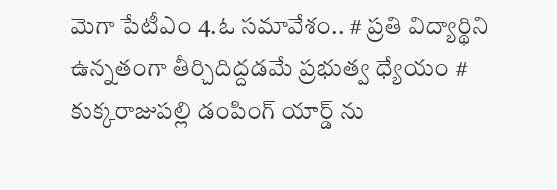మెగా పేటీఎం 4.ఓ సమావేశం.. # ప్రతి విద్యార్థిని ఉన్నతంగా తీర్చిదిద్దడమే ప్రభుత్వ ధ్యేయం # కుక్కరాజుపల్లి డంపింగ్ యార్డ్ ను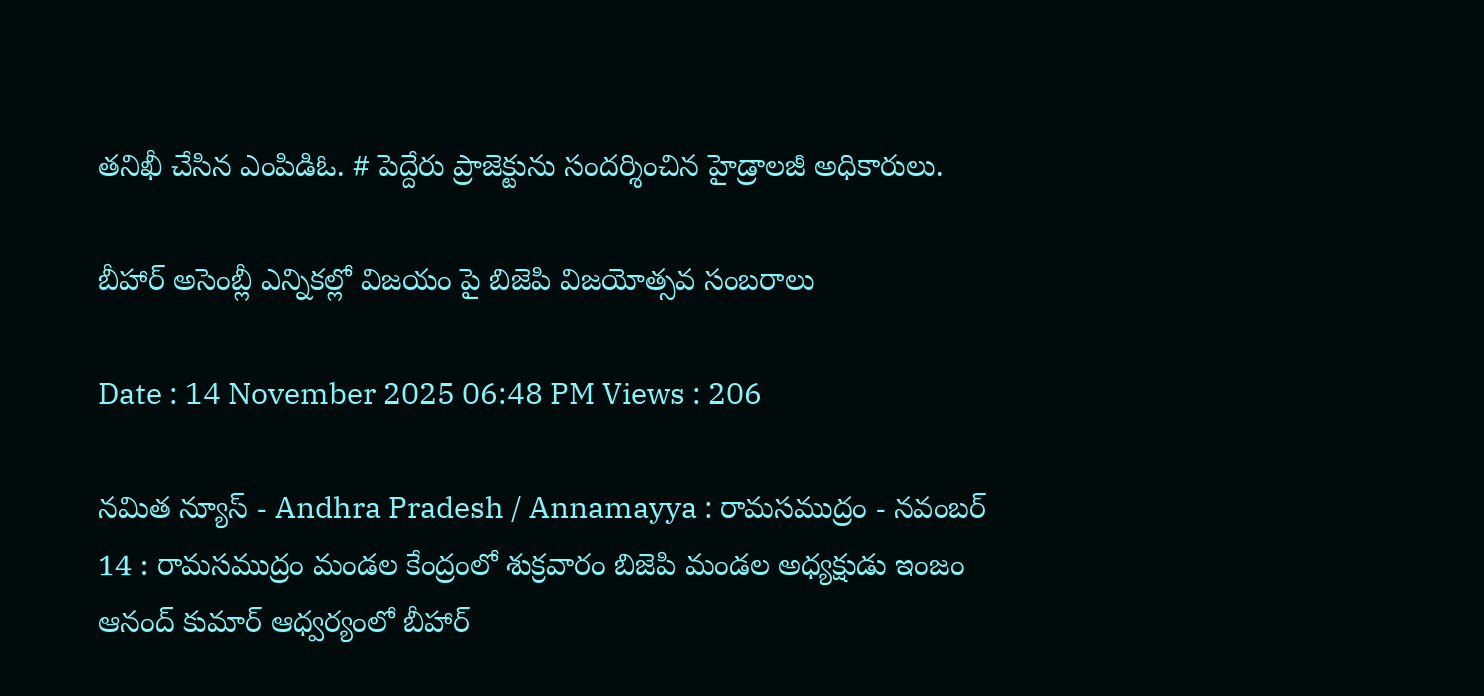తనిఖీ చేసిన ఎంపిడిఓ. # పెద్దేరు ప్రాజెక్టును సందర్శించిన హైడ్రాలజీ అధికారులు.

బీహార్ అసెంబ్లీ ఎన్నికల్లో విజయం పై బిజెపి విజయోత్సవ సంబరాలు

Date : 14 November 2025 06:48 PM Views : 206

నమిత న్యూస్ - Andhra Pradesh / Annamayya : రామసముద్రం - నవంబర్ 14 : రామసముద్రం మండల కేంద్రంలో శుక్రవారం బిజెపి మండల అధ్యక్షుడు ఇంజం ఆనంద్ కుమార్ ఆధ్వర్యంలో బీహార్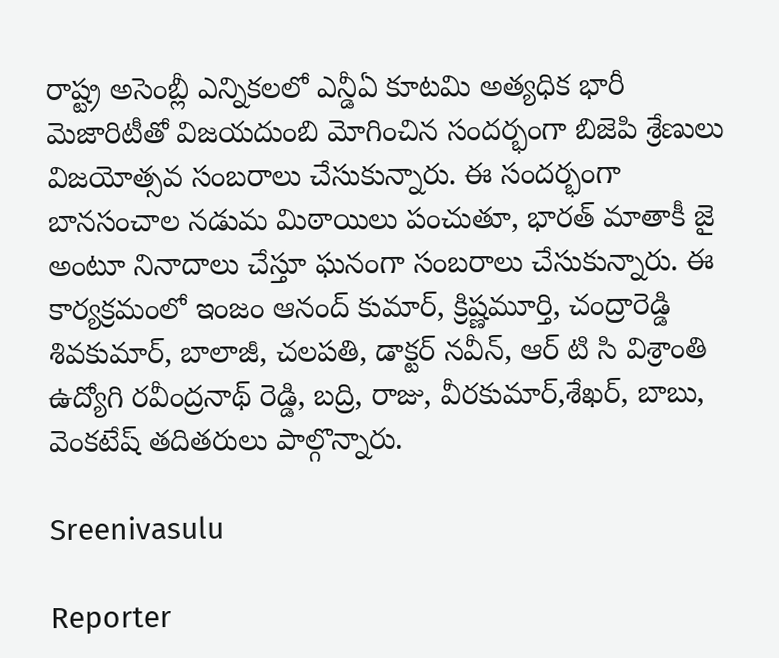రాష్ట్ర అసెంబ్లీ ఎన్నికలలో ఎన్డీఏ కూటమి అత్యధిక భారీ మెజారిటీతో విజయదుంబి మోగించిన సందర్భంగా బిజెపి శ్రేణులు విజయోత్సవ సంబరాలు చేసుకున్నారు. ఈ సందర్భంగా బానసంచాల నడుమ మిఠాయిలు పంచుతూ, భారత్ మాతాకీ జై అంటూ నినాదాలు చేస్తూ ఘనంగా సంబరాలు చేసుకున్నారు. ఈ కార్యక్రమంలో ఇంజం ఆనంద్ కుమార్, క్రిష్ణమూర్తి, చంద్రారెడ్డి శివకుమార్, బాలాజీ, చలపతి, డాక్టర్ నవీన్, ఆర్ టి సి విశ్రాంతి ఉద్యోగి రవీంద్రనాథ్ రెడ్డి, బద్రి, రాజు, వీరకుమార్,శేఖర్, బాబు, వెంకటేష్ తదితరులు పాల్గొన్నారు.

Sreenivasulu

Reporter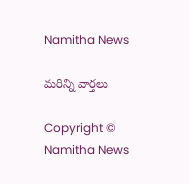Namitha News

మరిన్ని వార్తలు

Copyright © Namitha News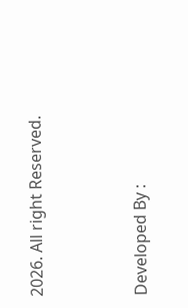2026. All right Reserved.



Developed By :